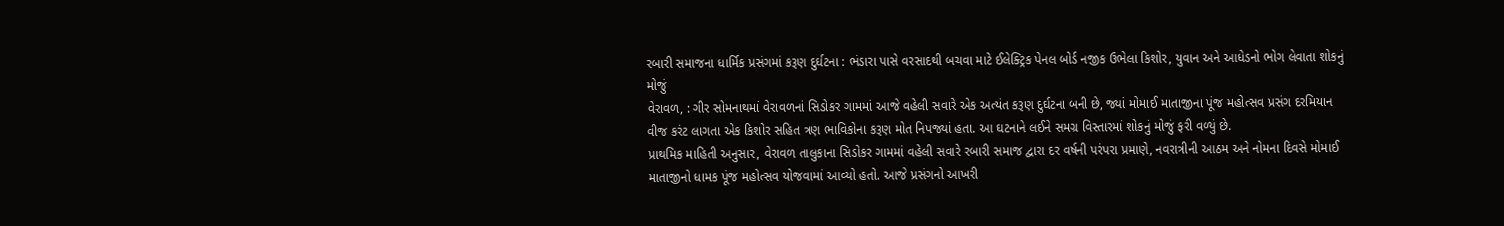રબારી સમાજના ધાર્મિક પ્રસંગમાં કરૂણ દુર્ઘટના : ભંડારા પાસે વરસાદથી બચવા માટે ઈલેક્ટ્રિક પેનલ બોર્ડ નજીક ઉભેલા કિશોર, યુવાન અને આધેડનો ભોગ લેવાતા શોકનું મોજું
વેરાવળ, : ગીર સોમનાથમાં વેરાવળનાં સિડોકર ગામમાં આજે વહેલી સવારે એક અત્યંત કરૂણ દુર્ઘટના બની છે, જ્યાં મોમાઈ માતાજીના પૂંજ મહોત્સવ પ્રસંગ દરમિયાન વીજ કરંટ લાગતા એક કિશોર સહિત ત્રણ ભાવિકોના કરૂણ મોત નિપજ્યાં હતા. આ ઘટનાને લઈને સમગ્ર વિસ્તારમાં શોકનું મોજું ફરી વળ્યું છે.
પ્રાથમિક માહિતી અનુસાર, વેરાવળ તાલુકાના સિડોકર ગામમાં વહેલી સવારે રબારી સમાજ દ્વારા દર વર્ષની પરંપરા પ્રમાણે, નવરાત્રીની આઠમ અને નોમના દિવસે મોમાઈ માતાજીનો ધામક પૂંજ મહોત્સવ યોજવામાં આવ્યો હતો. આજે પ્રસંગનો આખરી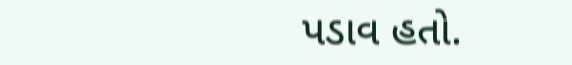પડાવ હતો.